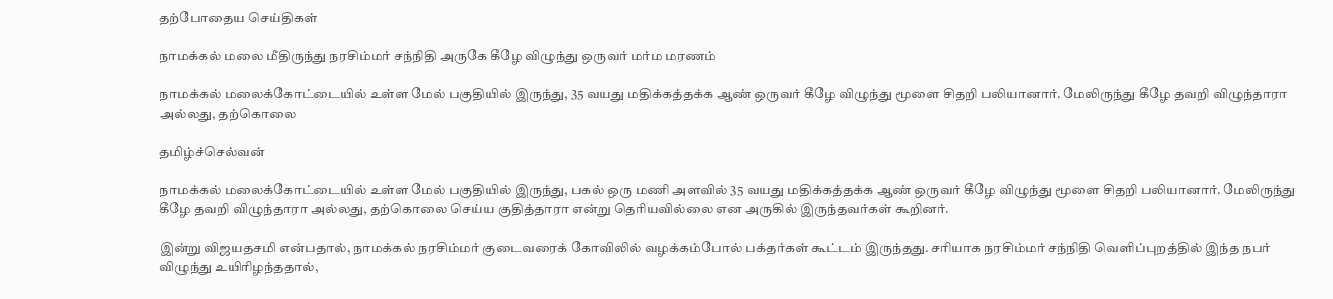தற்போதைய செய்திகள்

நாமக்கல் மலை மீதிருந்து நரசிம்மர் சந்நிதி அருகே கீழே விழுந்து ஒருவர் மர்ம மரணம்

நாமக்கல் மலைக்கோட்டையில் உள்ள மேல் பகுதியில் இருந்து, 35 வயது மதிக்கத்தக்க ஆண் ஒருவர் கீழே விழுந்து மூளை சிதறி பலியானார். மேலிருந்து கீழே தவறி விழுந்தாரா அல்லது, தற்கொலை

தமிழ்ச்செல்வன்

நாமக்கல் மலைக்கோட்டையில் உள்ள மேல் பகுதியில் இருந்து, பகல் ஒரு மணி அளவில் 35 வயது மதிக்கத்தக்க ஆண் ஒருவர் கீழே விழுந்து மூளை சிதறி பலியானார். மேலிருந்து கீழே தவறி விழுந்தாரா அல்லது, தற்கொலை செய்ய குதித்தாரா என்று தெரியவில்லை என அருகில் இருந்தவர்கள் கூறினர்.

இன்று விஜயதசமி என்பதால், நாமக்கல் நரசிம்மர் குடைவரைக் கோவிலில் வழக்கம்போல் பக்தர்கள் கூட்டம் இருந்தது. சரியாக நரசிம்மர் சந்நிதி வெளிப்புறத்தில் இந்த நபர் விழுந்து உயிரிழந்ததால்,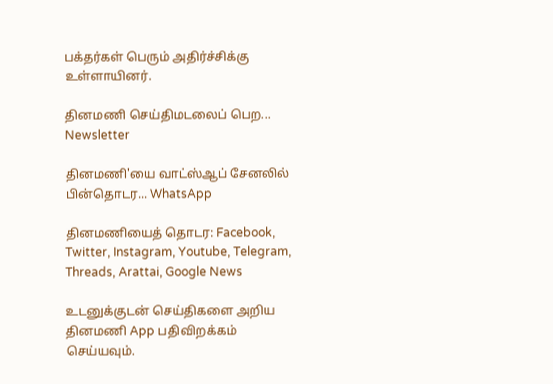பக்தர்கள் பெரும் அதிர்ச்சிக்கு உள்ளாயினர்.

தினமணி செய்திமடலைப் பெற... Newsletter

தினமணி'யை வாட்ஸ்ஆப் சேனலில் பின்தொடர... WhatsApp

தினமணியைத் தொடர: Facebook, Twitter, Instagram, Youtube, Telegram, Threads, Arattai, Google News

உடனுக்குடன் செய்திகளை அறிய தினமணி App பதிவிறக்கம் செய்யவும்.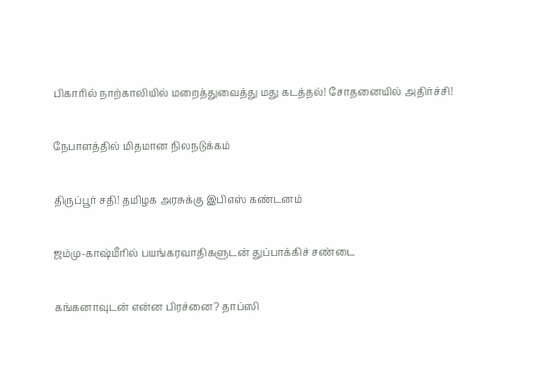பிகாரில் நாற்காலியில் மறைத்துவைத்து மது கடத்தல்! சோதனையில் அதிர்ச்சி!

நேபாளத்தில் மிதமான நிலநடுக்கம்

திருப்பூர் சதி! தமிழக அரசுக்கு இபிஎஸ் கண்டனம்

ஜம்மு-காஷ்மீரில் பயங்கரவாதிகளுடன் துப்பாக்கிச் சண்டை

கங்கனாவுடன் என்ன பிரச்னை? தாப்ஸி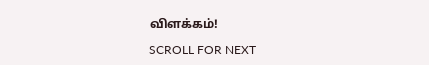விளக்கம்!

SCROLL FOR NEXT